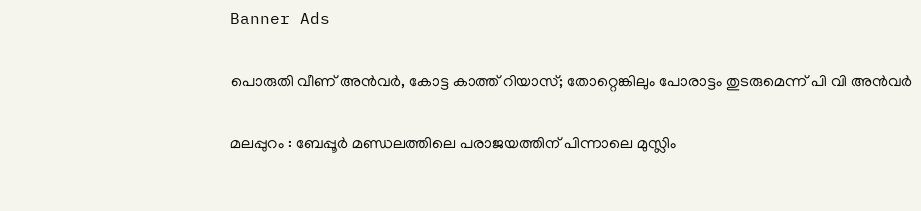Banner Ads

പൊരുതി വീണ് അൻവർ, കോട്ട കാത്ത് റിയാസ്; തോറ്റെങ്കിലും പോരാട്ടം തുടരുമെന്ന് പി വി അൻവർ

മലപ്പുറം : ബേപ്പൂർ മണ്ഡലത്തിലെ പരാജയത്തിന് പിന്നാലെ മുസ്ലിം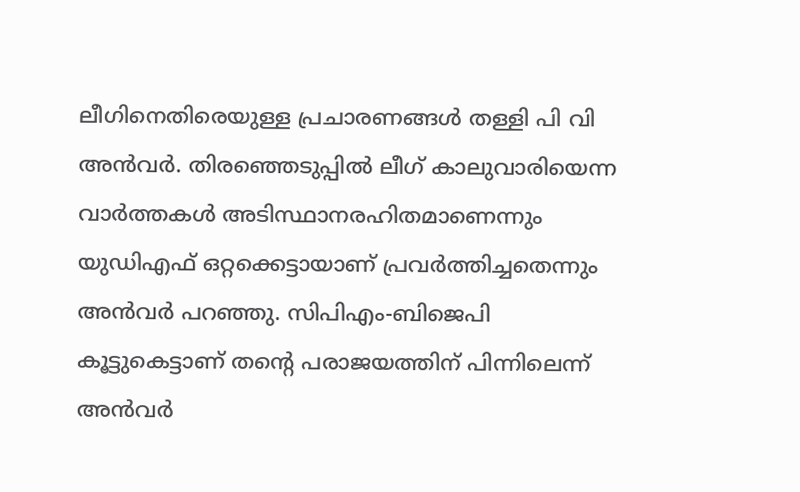ലീഗിനെതിരെയുള്ള പ്രചാരണങ്ങൾ തള്ളി പി വി അൻവർ. തിരഞ്ഞെടുപ്പിൽ ലീഗ് കാലുവാരിയെന്ന വാർത്തകൾ അടിസ്ഥാനരഹിതമാണെന്നും യുഡിഎഫ് ഒറ്റക്കെട്ടായാണ് പ്രവർത്തിച്ചതെന്നും അൻവർ പറഞ്ഞു. സിപിഎം-ബിജെപി കൂട്ടുകെട്ടാണ് തന്റെ പരാജയത്തിന് പിന്നിലെന്ന് അൻവർ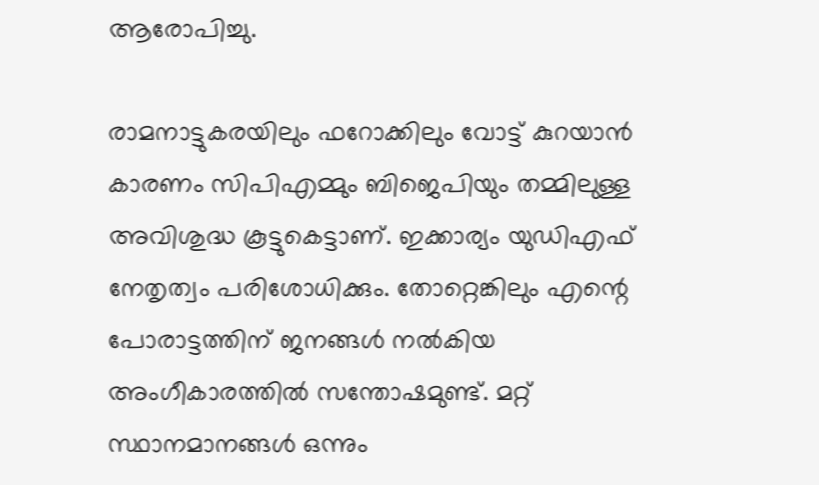ആരോപിച്ചു.

രാമനാട്ടുകരയിലും ഫറോക്കിലും വോട്ട് കുറയാൻ കാരണം സിപിഎമ്മും ബിജെപിയും തമ്മിലുള്ള അവിശുദ്ധ കൂട്ടുകെട്ടാണ്. ഇക്കാര്യം യുഡിഎഫ് നേതൃത്വം പരിശോധിക്കും. തോറ്റെങ്കിലും എന്റെ പോരാട്ടത്തിന് ജനങ്ങൾ നൽകിയ അംഗീകാരത്തിൽ സന്തോഷമുണ്ട്. മറ്റ് സ്ഥാനമാനങ്ങൾ ഒന്നും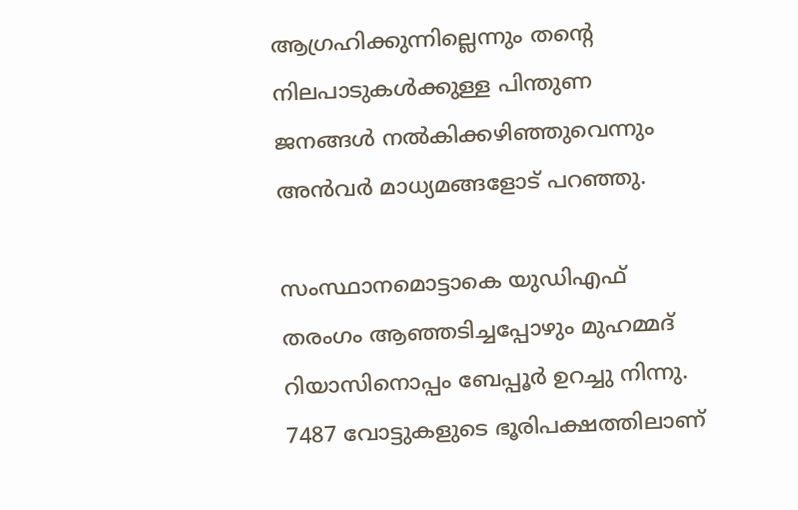ആഗ്രഹിക്കുന്നില്ലെന്നും തന്റെ നിലപാടുകൾക്കുള്ള പിന്തുണ ജനങ്ങൾ നൽകിക്കഴിഞ്ഞുവെന്നും അൻവർ മാധ്യമങ്ങളോട് പറഞ്ഞു.

സംസ്ഥാനമൊട്ടാകെ യുഡിഎഫ് തരംഗം ആഞ്ഞടിച്ചപ്പോഴും മുഹമ്മദ് റിയാസിനൊപ്പം ബേപ്പൂർ ഉറച്ചു നിന്നു. 7487 വോട്ടുകളുടെ ഭൂരിപക്ഷത്തിലാണ്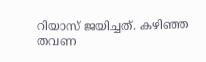റിയാസ് ജയിച്ചത്. കഴിഞ്ഞ തവണ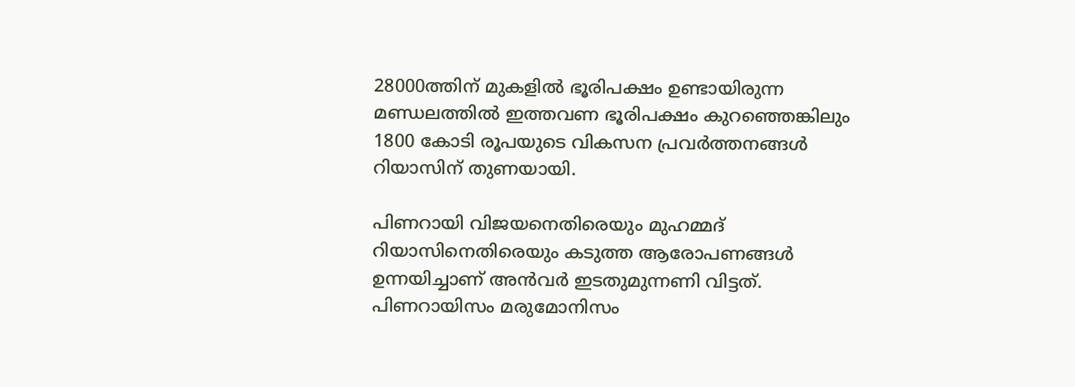28000ത്തിന് മുകളിൽ ഭൂരിപക്ഷം ഉണ്ടായിരുന്ന മണ്ഡലത്തിൽ ഇത്തവണ ഭൂരിപക്ഷം കുറഞ്ഞെങ്കിലും 1800 കോടി രൂപയുടെ വികസന പ്രവർത്തനങ്ങൾ റിയാസിന് തുണയായി.

പിണറായി വിജയനെതിരെയും മുഹമ്മദ് റിയാസിനെതിരെയും കടുത്ത ആരോപണങ്ങൾ ഉന്നയിച്ചാണ് അൻവർ ഇടതുമുന്നണി വിട്ടത്. പിണറായിസം മരുമോനിസം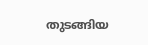തുടങ്ങിയ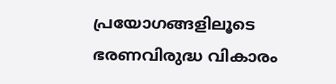പ്രയോഗങ്ങളിലൂടെ ഭരണവിരുദ്ധ വികാരം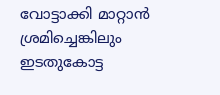വോട്ടാക്കി മാറ്റാൻ ശ്രമിച്ചെങ്കിലും ഇടതുകോട്ട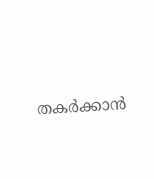തകർക്കാൻ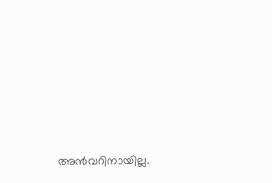അൻവറിനായില്ല.